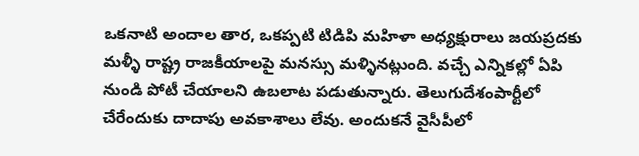ఒకనాటి అందాల తార, ఒకప్పటి టిడిపి మహిళా అధ్యక్షురాలు జయప్రదకు మళ్ళీ రాష్ట్ర రాజకీయాలపై మనస్సు మళ్ళినట్లుంది. వచ్చే ఎన్నికల్లో ఏపి నుండి పోటీ చేయాలని ఉబలాట పడుతున్నారు. తెలుగుదేశంపార్టీలో చేరేందుకు దాదాపు అవకాశాలు లేవు. అందుకనే వైసీపీలో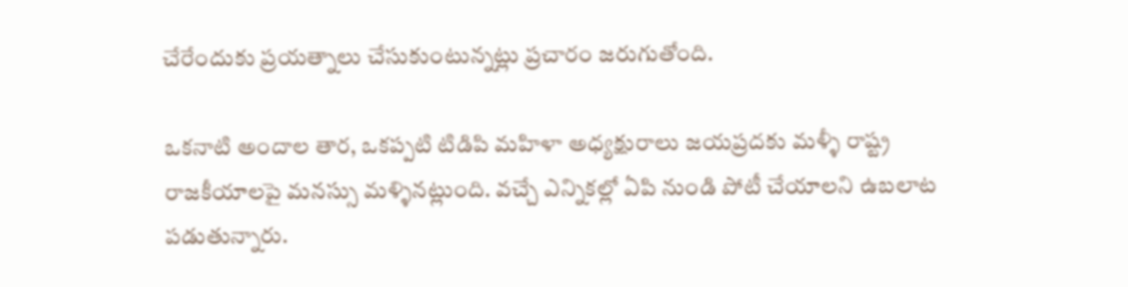చేరేందుకు ప్రయత్నాలు చేసుకుంటున్నట్లు ప్రచారం జరుగుతోంది.

ఒకనాటి అందాల తార, ఒకప్పటి టిడిపి మహిళా అధ్యక్షురాలు జయప్రదకు మళ్ళీ రాష్ట్ర రాజకీయాలపై మనస్సు మళ్ళినట్లుంది. వచ్చే ఎన్నికల్లో ఏపి నుండి పోటీ చేయాలని ఉబలాట పడుతున్నారు.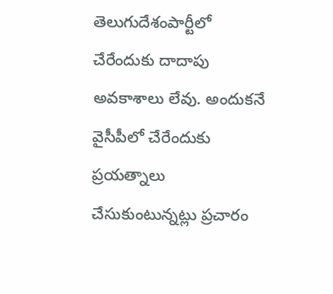తెలుగుదేశంపార్టీలో చేరేందుకు దాదాపు అవకాశాలు లేవు. అందుకనే వైసీపీలో చేరేందుకు ప్రయత్నాలు చేసుకుంటున్నట్లు ప్రచారం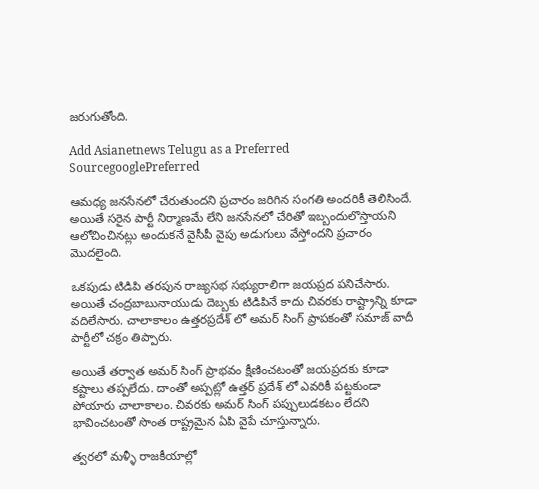జరుగుతోంది.

Add Asianetnews Telugu as a Preferred SourcegooglePreferred

ఆమధ్య జనసేనలో చేరుతుందని ప్రచారం జరిగిన సంగతి అందరికీ తెలిసిందే. అయితే సరైన పార్టీ నిర్మాణమే లేని జనసేనలో చేరితో ఇబ్బందులొస్తాయని ఆలోచించినట్లు అందుకనే వైసీపీ వైపు అడుగులు వేస్తోందని ప్రచారం మొదలైంది.

ఒకపుడు టిడిపి తరపున రాజ్యసభ సభ్యురాలిగా జయప్రద పనిచేసారు. అయితే చంద్రబాబునాయుడు దెబ్బకు టిడిపినే కాదు చివరకు రాష్ట్రాన్ని కూడా వదిలేసారు. చాలాకాలం ఉత్తరప్రదేశ్ లో అమర్ సింగ్ ప్రాపకంతో సమాజ్ వాదీ పార్టీలో చక్రం తిప్పారు.

అయితే తర్వాత అమర్ సింగ్ ప్రాభవం క్షీణించటంతో జయప్రదకు కూడా కష్టాలు తప్పలేదు. దాంతో అప్పట్లో ఉత్తర్ ప్రదేశ్ లో ఎవరికీ పట్టకుండా పోయారు చాలాకాలం. చివరకు అమర్ సింగ్ పప్పులుడకటం లేదని భావించటంతో సొంత రాష్ట్రమైన ఏపి వైపే చూస్తున్నారు.

త్వరలో మళ్ళీ రాజకీయాల్లో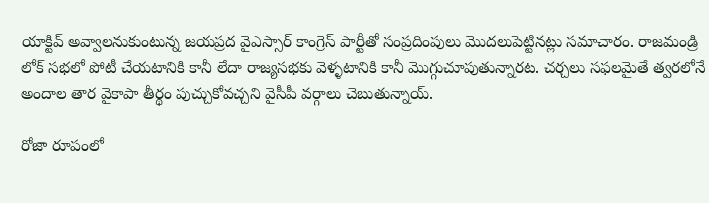యాక్టివ్ అవ్వాలనుకుంటున్న జయప్రద వైఎస్సార్ కాంగ్రెస్ పార్టీతో సంప్రదింపులు మొదలుపెట్టినట్లు సమాచారం. రాజమండ్రి లోక్ సభలో పోటీ చేయటానికి కానీ లేదా రాజ్యసభకు వెళ్ళటానికి కానీ మొగ్గుచూపుతున్నారట. చర్చలు సఫలమైతే త్వరలోనే అందాల తార వైకాపా తీర్థం పుచ్చుకోవచ్చని వైసీపీ వర్గాలు చెబుతున్నాయ్.

రోజా రూపంలో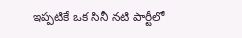ఇప్పటికే ఒక సినీ నటి పార్టీలో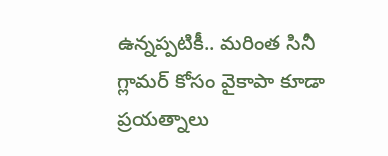ఉన్నప్పటికీ.. మరింత సినీ గ్లామర్ కోసం వైకాపా కూడా ప్రయత్నాలు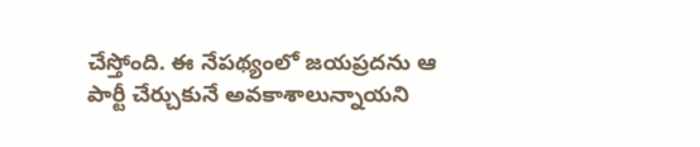చేస్తోంది. ఈ నేపథ్యంలో జయప్రదను ఆ పార్టీ చేర్చుకునే అవకాశాలున్నాయని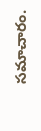సమాచారం.